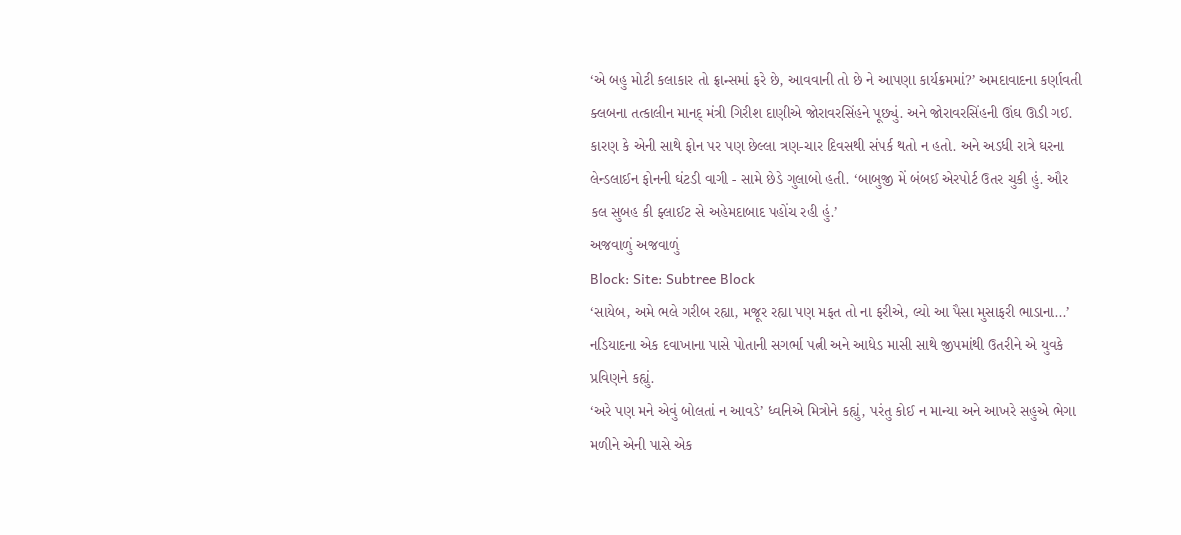‘એ બહુ મોટી કલાકાર તો ફ્રાન્સમાં ફરે છે, આવવાની તો છે ને આપણા કાર્યક્રમમાં?’ અમદાવાદના કર્ણાવતી ક્લબના તત્કાલીન માનદ્ મંત્રી ગિરીશ દાણીએ જોરાવરસિંહને પૂછ્યું. અને જોરાવરસિંહની ઊંઘ ઊડી ગઈ. કારણ કે એની સાથે ફોન પર પણ છેલ્લા ત્રણ-ચાર દિવસથી સંપર્ક થતો ન હતો. અને અડધી રાત્રે ઘરના લેન્ડલાઈન ફોનની ઘંટડી વાગી - સામે છેડે ગુલાબો હતી. ‘બાબુજી મેં બંબઈ એરપોર્ટ ઉતર ચુકી હું. ઔર કલ સુબહ કી ફ્લાઈટ સે અહેમદાબાદ પહોંચ રહી હું.’
અજવાળું અજવાળું
Block: Site: Subtree Block
‘સાયેબ, અમે ભલે ગરીબ રહ્યા, મજૂર રહ્યા પણ મફત તો ના ફરીએ, લ્યો આ પૈસા મુસાફરી ભાડાના...’ નડિયાદના એક દવાખાના પાસે પોતાની સગર્ભા પત્ની અને આધેડ માસી સાથે જીપમાંથી ઉતરીને એ યુવકે પ્રવિણને કહ્યું.
‘અરે પણ મને એવું બોલતાં ન આવડે’ ધ્વનિએ મિત્રોને કહ્યું, પરંતુ કોઈ ન માન્યા અને આખરે સહુએ ભેગા મળીને એની પાસે એક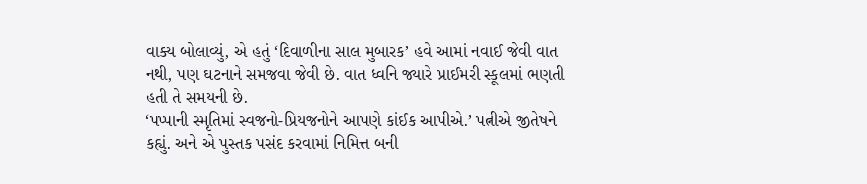વાક્ય બોલાવ્યું, એ હતું ‘દિવાળીના સાલ મુબારક’ હવે આમાં નવાઈ જેવી વાત નથી, પણ ઘટનાને સમજવા જેવી છે. વાત ધ્વનિ જ્યારે પ્રાઈમરી સ્કૂલમાં ભણતી હતી તે સમયની છે.
‘પપ્પાની સ્મૃતિમાં સ્વજનો-પ્રિયજનોને આપણે કાંઈક આપીએ.’ પત્નીએ જીતેષને કહ્યું. અને એ પુસ્તક પસંદ કરવામાં નિમિત્ત બની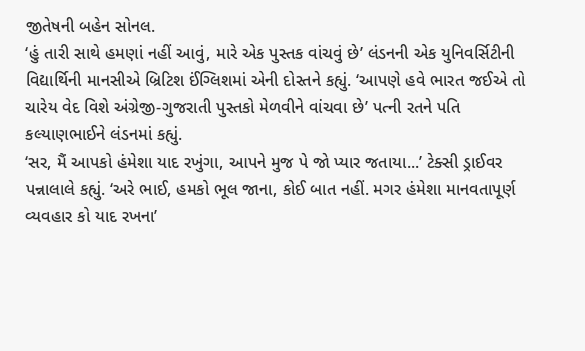જીતેષની બહેન સોનલ.
‘હું તારી સાથે હમણાં નહીં આવું, મારે એક પુસ્તક વાંચવું છે’ લંડનની એક યુનિવર્સિટીની વિદ્યાર્થિની માનસીએ બ્રિટિશ ઈંગ્લિશમાં એની દોસ્તને કહ્યું. ‘આપણે હવે ભારત જઈએ તો ચારેય વેદ વિશે અંગ્રેજી-ગુજરાતી પુસ્તકો મેળવીને વાંચવા છે’ પત્ની રતને પતિ કલ્યાણભાઈને લંડનમાં કહ્યું.
‘સર, મૈં આપકો હંમેશા યાદ રખુંગા, આપને મુજ પે જો પ્યાર જતાયા...’ ટેક્સી ડ્રાઈવર પન્નાલાલે કહ્યું. ‘અરે ભાઈ, હમકો ભૂલ જાના, કોઈ બાત નહીં. મગર હંમેશા માનવતાપૂર્ણ વ્યવહાર કો યાદ રખના’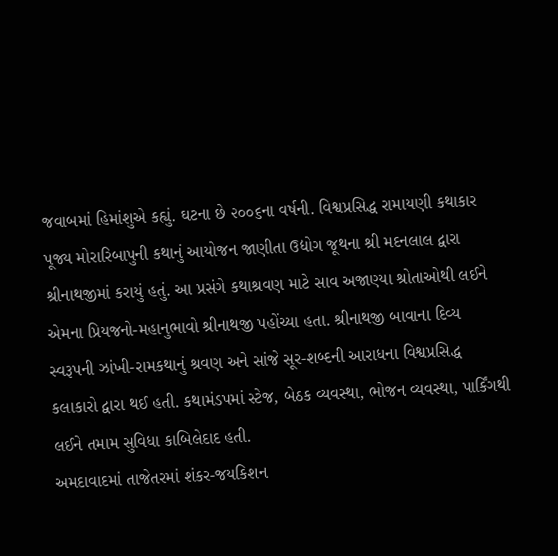જવાબમાં હિમાંશુએ કહ્યું. ઘટના છે ૨૦૦૬ના વર્ષની. વિશ્વપ્રસિદ્ધ રામાયણી કથાકાર પૂજ્ય મોરારિબાપુની કથાનું આયોજન જાણીતા ઉદ્યોગ જૂથના શ્રી મદનલાલ દ્વારા શ્રીનાથજીમાં કરાયું હતું. આ પ્રસંગે કથાશ્રવણ માટે સાવ અજાણ્યા શ્રોતાઓથી લઈને એમના પ્રિયજનો-મહાનુભાવો શ્રીનાથજી પહોંચ્યા હતા. શ્રીનાથજી બાવાના દિવ્ય સ્વરૂપની ઝાંખી-રામકથાનું શ્રવણ અને સાંજે સૂર-શબ્દની આરાધના વિશ્વપ્રસિદ્ધ કલાકારો દ્વારા થઈ હતી. કથામંડપમાં સ્ટેજ, બેઠક વ્યવસ્થા, ભોજન વ્યવસ્થા, પાર્કિંગથી લઈને તમામ સુવિધા કાબિલેદાદ હતી.
અમદાવાદમાં તાજેતરમાં શંકર-જયકિશન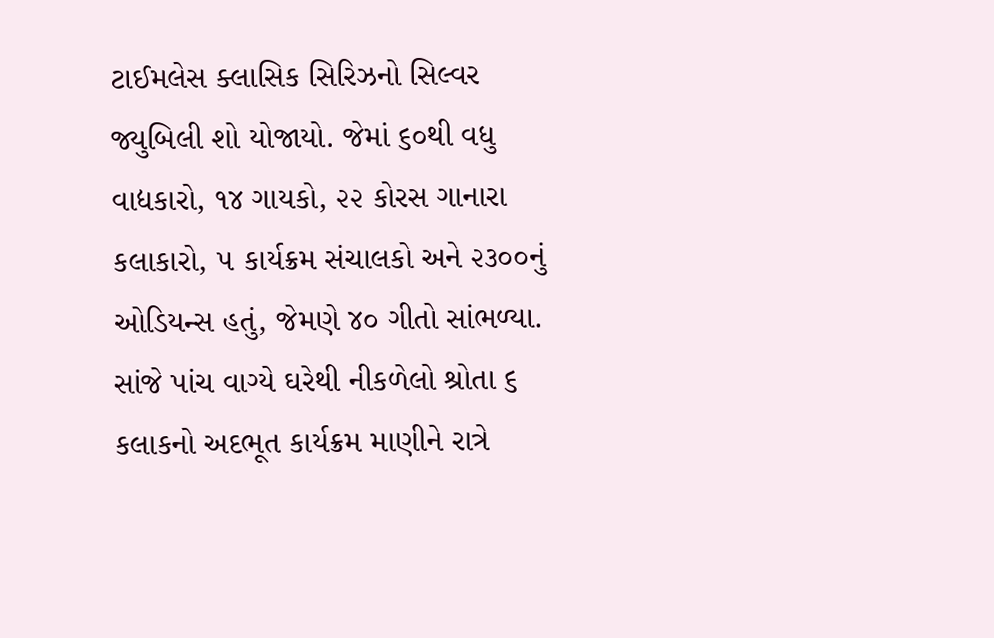ટાઈમલેસ ક્લાસિક સિરિઝનો સિલ્વર જ્યુબિલી શો યોજાયો. જેમાં ૬૦થી વધુ વાદ્યકારો, ૧૪ ગાયકો, ૨૨ કોરસ ગાનારા કલાકારો, ૫ કાર્યક્રમ સંચાલકો અને ૨૩૦૦નું ઓડિયન્સ હતું, જેમણે ૪૦ ગીતો સાંભળ્યા. સાંજે પાંચ વાગ્યે ઘરેથી નીકળેલો શ્રોતા ૬ કલાકનો અદભૂત કાર્યક્રમ માણીને રાત્રે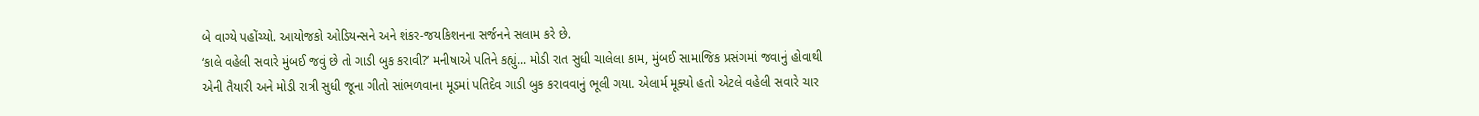બે વાગ્યે પહોંચ્યો. આયોજકો ઓડિયન્સને અને શંકર-જયકિશનના સર્જનને સલામ કરે છે.
‘કાલે વહેલી સવારે મુંબઈ જવું છે તો ગાડી બુક કરાવી?’ મનીષાએ પતિને કહ્યું... મોડી રાત સુધી ચાલેલા કામ, મુંબઈ સામાજિક પ્રસંગમાં જવાનું હોવાથી એની તૈયારી અને મોડી રાત્રી સુધી જૂના ગીતો સાંભળવાના મૂડમાં પતિદેવ ગાડી બુક કરાવવાનું ભૂલી ગયા. એલાર્મ મૂક્યો હતો એટલે વહેલી સવારે ચાર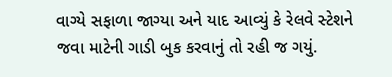વાગ્યે સફાળા જાગ્યા અને યાદ આવ્યું કે રેલવે સ્ટેશને જવા માટેની ગાડી બુક કરવાનું તો રહી જ ગયું.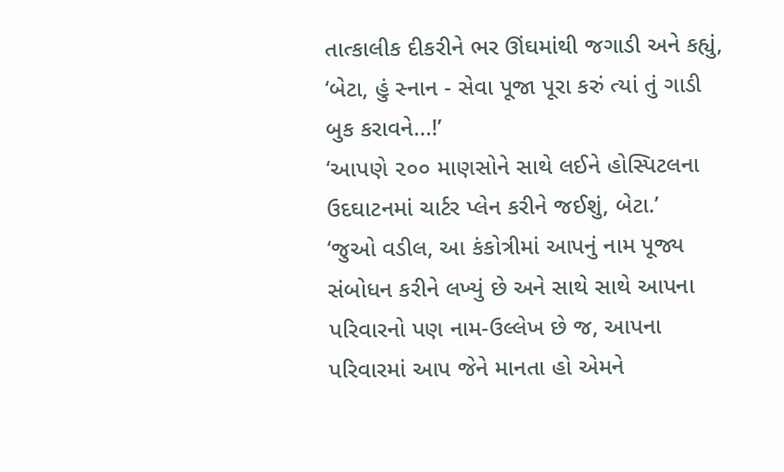તાત્કાલીક દીકરીને ભર ઊંઘમાંથી જગાડી અને કહ્યું, ‘બેટા, હું સ્નાન - સેવા પૂજા પૂરા કરું ત્યાં તું ગાડી બુક કરાવને...!’
‘આપણે ૨૦૦ માણસોને સાથે લઈને હોસ્પિટલના ઉદઘાટનમાં ચાર્ટર પ્લેન કરીને જઈશું, બેટા.’
‘જુઓ વડીલ, આ કંકોત્રીમાં આપનું નામ પૂજ્ય સંબોધન કરીને લખ્યું છે અને સાથે સાથે આપના પરિવારનો પણ નામ-ઉલ્લેખ છે જ, આપના પરિવારમાં આપ જેને માનતા હો એમને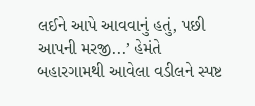લઈને આપે આવવાનું હતું, પછી આપની મરજી...’ હેમંતે બહારગામથી આવેલા વડીલને સ્પષ્ટ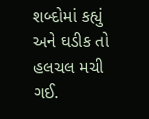શબ્દોમાં કહ્યું અને ઘડીક તો હલચલ મચી ગઈ.